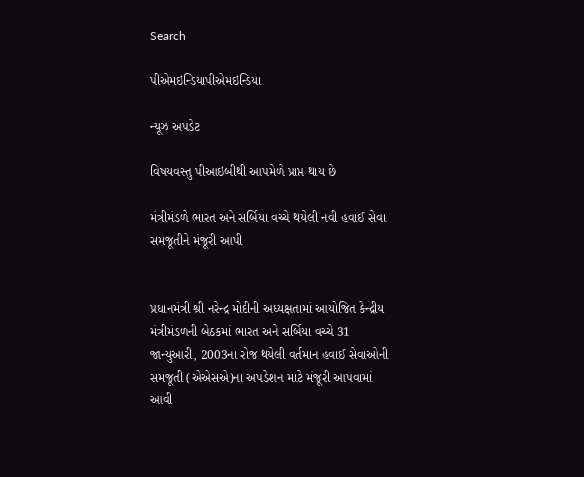Search

પીએમઇન્ડિયાપીએમઇન્ડિયા

ન્યૂઝ અપડેટ

વિષયવસ્તુ પીઆઇબીથી આપમેળે પ્રાપ્ત થાય છે

મંત્રીમંડળે ભારત અને સર્બિયા વચ્ચે થયેલી નવી હવાઈ સેવા સમજૂતીને મંજૂરી આપી


પ્રધાનમંત્રી શ્રી નરેન્દ્ર મોદીની અધ્યક્ષતામાં આયોજિત કેન્દ્રીય મંત્રીમંડળની બેઠકમાં ભારત અને સર્બિયા વચ્ચે 31 જાન્યુઆરી, 2003ના રોજ થયેલી વર્તમાન હવાઈ સેવાઓની સમજૂતી (એએસએ)ના અપડેશન માટે મંજૂરી આપવામાં આવી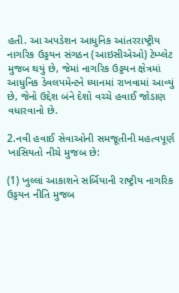હતી. આ અપડેશન આધુનિક આંતરરાષ્ટ્રીય નાગરિક ઉડ્ડયન સંગઠન (આઇસીએઓ) ટેમ્પ્લેટ મુજબ થયું છે, જેમાં નાગરિક ઉડ્ડયન ક્ષેત્રમાં આધુનિક ડેવલપમેન્ટને ધ્યાનમાં રાખવામાં આવ્યું છે, જેનો ઉદ્દેશ બંને દેશો વચ્ચે હવાઈ જોડાણ વધારવાનો છે.

2.નવી હવાઈ સેવાઓની સમજૂતીની મહત્વપૂર્ણ ખાસિયતો નીચે મુજબ છે:

(1) ખુલ્લાં આકાશને સર્બિયાની રાષ્ટ્રીય નાગરિક ઉડ્ડયન નીતિ મુજબ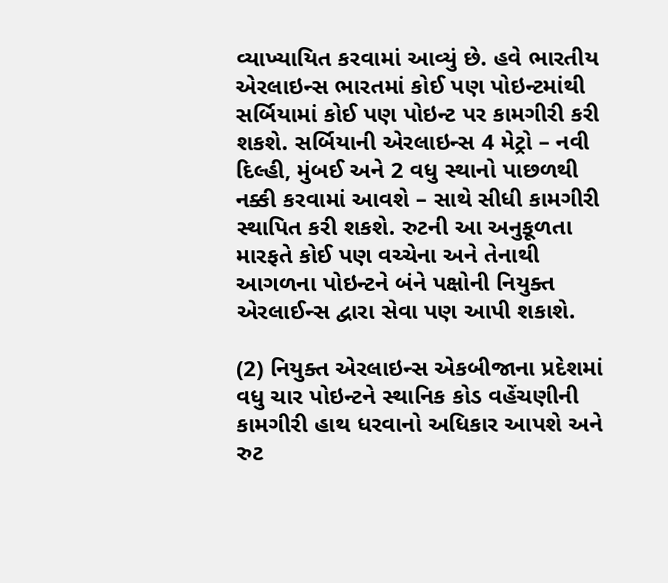વ્યાખ્યાયિત કરવામાં આવ્યું છે. હવે ભારતીય એરલાઇન્સ ભારતમાં કોઈ પણ પોઇન્ટમાંથી સર્બિયામાં કોઈ પણ પોઇન્ટ પર કામગીરી કરી શકશે. સર્બિયાની એરલાઇન્સ 4 મેટ્રો – નવી દિલ્હી, મુંબઈ અને 2 વધુ સ્થાનો પાછળથી નક્કી કરવામાં આવશે – સાથે સીધી કામગીરી સ્થાપિત કરી શકશે. રુટની આ અનુકૂળતા મારફતે કોઈ પણ વચ્ચેના અને તેનાથી આગળના પોઇન્ટને બંને પક્ષોની નિયુક્ત એરલાઈન્સ દ્વારા સેવા પણ આપી શકાશે.

(2) નિયુક્ત એરલાઇન્સ એકબીજાના પ્રદેશમાં વધુ ચાર પોઇન્ટને સ્થાનિક કોડ વહેંચણીની કામગીરી હાથ ધરવાનો અધિકાર આપશે અને રુટ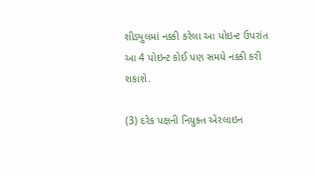શીડ્યુલમાં નક્કી કરેલા આ પોઇન્ટ ઉપરાંત આ 4 પોઇન્ટ કોઈ પણ સમયે નક્કી કરી શકાશે.

(3) દરેક પક્ષની નિયુક્ત એરલાઇન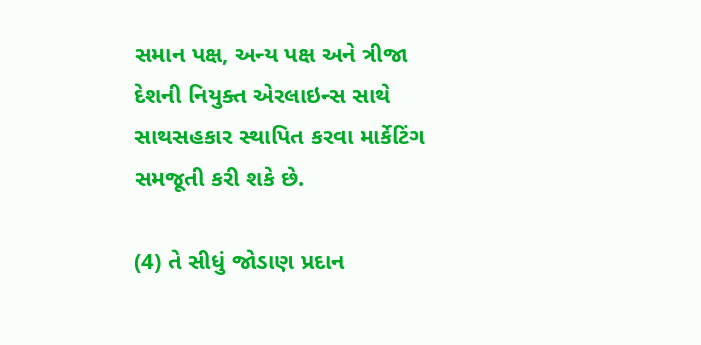સમાન પક્ષ, અન્ય પક્ષ અને ત્રીજા દેશની નિયુક્ત એરલાઇન્સ સાથે સાથસહકાર સ્થાપિત કરવા માર્કેટિંગ સમજૂતી કરી શકે છે.

(4) તે સીધું જોડાણ પ્રદાન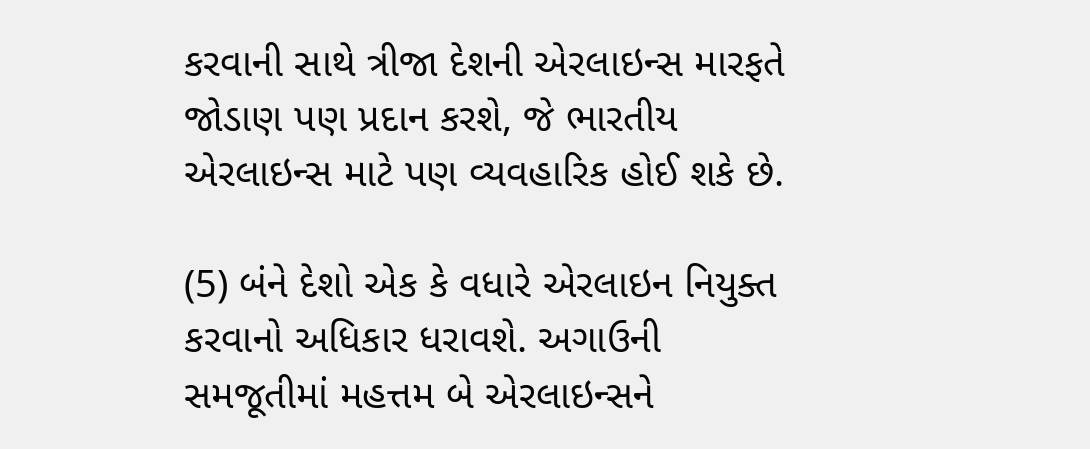કરવાની સાથે ત્રીજા દેશની એરલાઇન્સ મારફતે જોડાણ પણ પ્રદાન કરશે, જે ભારતીય એરલાઇન્સ માટે પણ વ્યવહારિક હોઈ શકે છે.

(5) બંને દેશો એક કે વધારે એરલાઇન નિયુક્ત કરવાનો અધિકાર ધરાવશે. અગાઉની સમજૂતીમાં મહત્તમ બે એરલાઇન્સને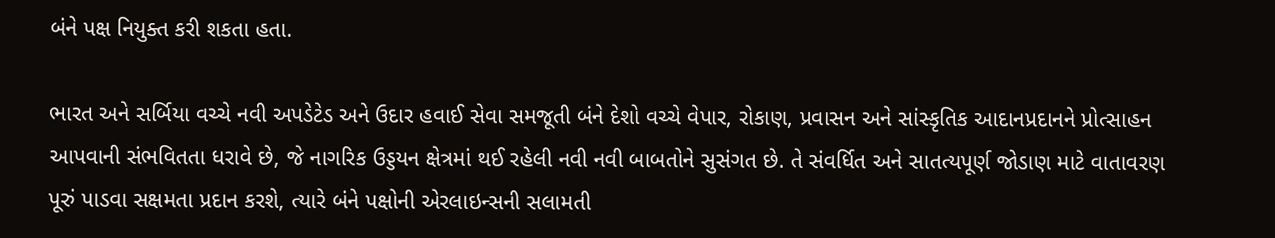બંને પક્ષ નિયુક્ત કરી શકતા હતા.

ભારત અને સર્બિયા વચ્ચે નવી અપડેટેડ અને ઉદાર હવાઈ સેવા સમજૂતી બંને દેશો વચ્ચે વેપાર, રોકાણ, પ્રવાસન અને સાંસ્કૃતિક આદાનપ્રદાનને પ્રોત્સાહન આપવાની સંભવિતતા ધરાવે છે, જે નાગરિક ઉડ્ડયન ક્ષેત્રમાં થઈ રહેલી નવી નવી બાબતોને સુસંગત છે. તે સંવર્ધિત અને સાતત્યપૂર્ણ જોડાણ માટે વાતાવરણ પૂરું પાડવા સક્ષમતા પ્રદાન કરશે, ત્યારે બંને પક્ષોની એરલાઇન્સની સલામતી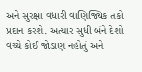અને સુરક્ષા વધારી વાણિજ્યિક તકો પ્રદાન કરશે. અત્યાર સુધી બંને દેશો વચ્ચે કોઈ જોડાણ નહોતું અને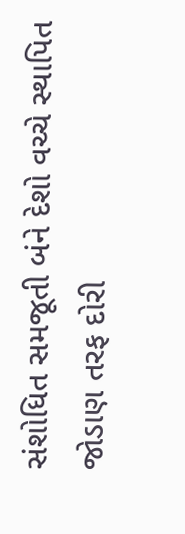સંશોધિત સમજૂતી બંને દેશો વચ્ચે સ્થાપિત જોડાણ તરફ દોરી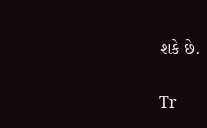શકે છે.

Tr